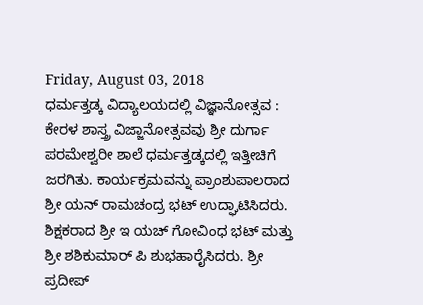Friday, August 03, 2018
ಧರ್ಮತ್ತಡ್ಕ ವಿದ್ಯಾಲಯದಲ್ಲಿ ವಿಜ್ಞಾನೋತ್ಸವ :
ಕೇರಳ ಶಾಸ್ತ್ರ ವಿಜ್ಜಾನೋತ್ಸವವು ಶ್ರೀ ದುರ್ಗಾ ಪರಮೇಶ್ವರೀ ಶಾಲೆ ಧರ್ಮತ್ತಡ್ಕದಲ್ಲಿ ಇತ್ತೀಚಿಗೆ ಜರಗಿತು. ಕಾರ್ಯಕ್ರಮವನ್ನು ಪ್ರಾಂಶುಪಾಲರಾದ ಶ್ರೀ ಯನ್ ರಾಮಚಂದ್ರ ಭಟ್ ಉದ್ಘಾಟಿಸಿದರು. ಶಿಕ್ಷಕರಾದ ಶ್ರೀ ಇ ಯಚ್ ಗೋವಿಂಧ ಭಟ್ ಮತ್ತು ಶ್ರೀ ಶಶಿಕುಮಾರ್ ಪಿ ಶುಭಹಾರೈಸಿದರು. ಶ್ರೀ ಪ್ರದೀಪ್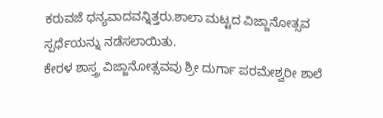ಕರುವಜೆ ಧನ್ಯವಾದವನ್ನಿತ್ತರು.ಶಾಲಾ ಮಟ್ಟದ ವಿಜ್ಜಾನೋತ್ಸವ ಸ್ಪರ್ಧೆಯನ್ನು ನಡೆಸಲಾಯಿತು.
ಕೇರಳ ಶಾಸ್ತ್ರ ವಿಜ್ಜಾನೋತ್ಸವವು ಶ್ರೀ ದುರ್ಗಾ ಪರಮೇಶ್ವರೀ ಶಾಲೆ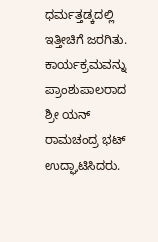ಧರ್ಮತ್ತಡ್ಕದಲ್ಲಿ ಇತ್ತೀಚಿಗೆ ಜರಗಿತು. ಕಾರ್ಯಕ್ರಮವನ್ನು ಪ್ರಾಂಶುಪಾಲರಾದ ಶ್ರೀ ಯನ್ ರಾಮಚಂದ್ರ ಭಟ್ ಉದ್ಘಾಟಿಸಿದರು.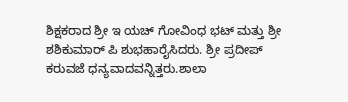ಶಿಕ್ಷಕರಾದ ಶ್ರೀ ಇ ಯಚ್ ಗೋವಿಂಧ ಭಟ್ ಮತ್ತು ಶ್ರೀ ಶಶಿಕುಮಾರ್ ಪಿ ಶುಭಹಾರೈಸಿದರು. ಶ್ರೀ ಪ್ರದೀಪ್ ಕರುವಜೆ ಧನ್ಯವಾದವನ್ನಿತ್ತರು.ಶಾಲಾ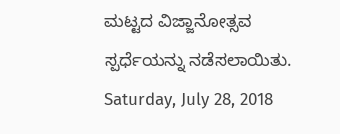ಮಟ್ಟದ ವಿಜ್ಜಾನೋತ್ಸವ ಸ್ಪರ್ಧೆಯನ್ನು ನಡೆಸಲಾಯಿತು.
Saturday, July 28, 2018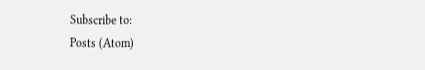Subscribe to:
Posts (Atom)